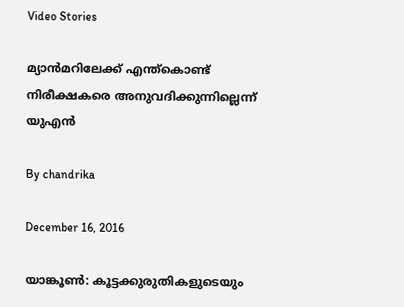Video Stories

മ്യാന്‍മറിലേക്ക് എന്ത്‌കൊണ്ട് നിരീക്ഷകരെ അനുവദിക്കുന്നില്ലെന്ന് യുഎന്‍

By chandrika

December 16, 2016

യാങ്കൂണ്‍: കൂട്ടക്കുരുതികളുടെയും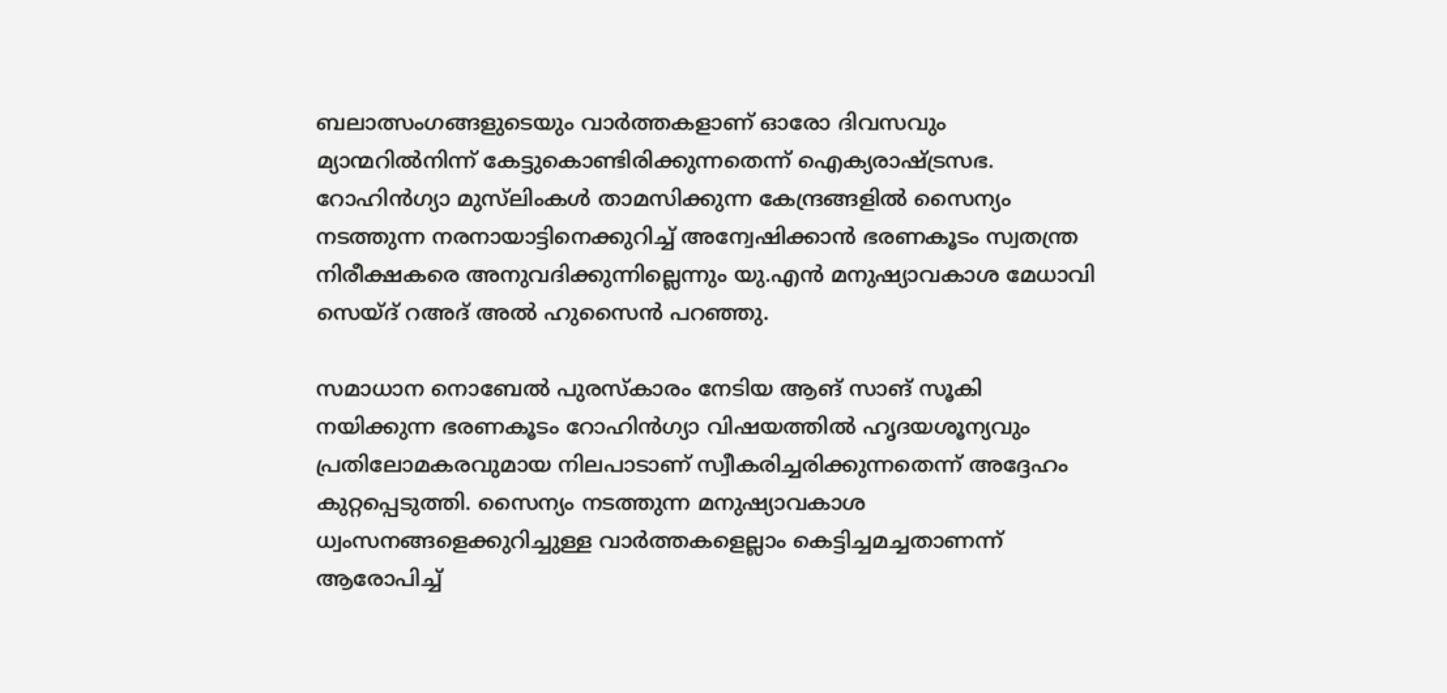ബലാത്സംഗങ്ങളുടെയും വാര്‍ത്തകളാണ് ഓരോ ദിവസവും മ്യാന്മറില്‍നിന്ന് കേട്ടുകൊണ്ടിരിക്കുന്നതെന്ന് ഐക്യരാഷ്ട്രസഭ. റോഹിന്‍ഗ്യാ മുസ്‌ലിംകള്‍ താമസിക്കുന്ന കേന്ദ്രങ്ങളില്‍ സൈന്യം നടത്തുന്ന നരനായാട്ടിനെക്കുറിച്ച് അന്വേഷിക്കാന്‍ ഭരണകൂടം സ്വതന്ത്ര നിരീക്ഷകരെ അനുവദിക്കുന്നില്ലെന്നും യു.എന്‍ മനുഷ്യാവകാശ മേധാവി സെയ്ദ് റഅദ് അല്‍ ഹുസൈന്‍ പറഞ്ഞു.

സമാധാന നൊബേല്‍ പുരസ്‌കാരം നേടിയ ആങ് സാങ് സൂകി നയിക്കുന്ന ഭരണകൂടം റോഹിന്‍ഗ്യാ വിഷയത്തില്‍ ഹൃദയശൂന്യവും പ്രതിലോമകരവുമായ നിലപാടാണ് സ്വീകരിച്ചരിക്കുന്നതെന്ന് അദ്ദേഹം കുറ്റപ്പെടുത്തി. സൈന്യം നടത്തുന്ന മനുഷ്യാവകാശ ധ്വംസനങ്ങളെക്കുറിച്ചുള്ള വാര്‍ത്തകളെല്ലാം കെട്ടിച്ചമച്ചതാണന്ന് ആരോപിച്ച്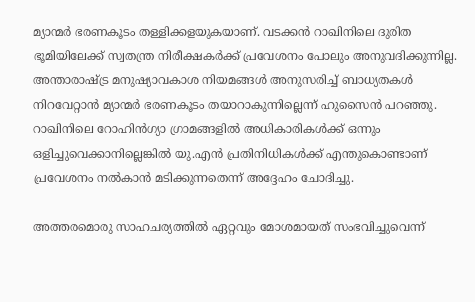മ്യാന്മര്‍ ഭരണകൂടം തള്ളിക്കളയുകയാണ്. വടക്കന്‍ റാഖിനിലെ ദുരിത ഭൂമിയിലേക്ക് സ്വതന്ത്ര നിരീക്ഷകര്‍ക്ക് പ്രവേശനം പോലും അനുവദിക്കുന്നില്ല. അന്താരാഷ്ട്ര മനുഷ്യാവകാശ നിയമങ്ങള്‍ അനുസരിച്ച് ബാധ്യതകള്‍ നിറവേറ്റാന്‍ മ്യാന്മര്‍ ഭരണകൂടം തയാറാകുന്നില്ലെന്ന് ഹുസൈന്‍ പറഞ്ഞു. റാഖിനിലെ റോഹിന്‍ഗ്യാ ഗ്രാമങ്ങളില്‍ അധികാരികള്‍ക്ക് ഒന്നും ഒളിച്ചുവെക്കാനില്ലെങ്കില്‍ യു.എന്‍ പ്രതിനിധികള്‍ക്ക് എന്തുകൊണ്ടാണ് പ്രവേശനം നല്‍കാന്‍ മടിക്കുന്നതെന്ന് അദ്ദേഹം ചോദിച്ചു.

അത്തരമൊരു സാഹചര്യത്തില്‍ ഏറ്റവും മോശമായത് സംഭവിച്ചുവെന്ന്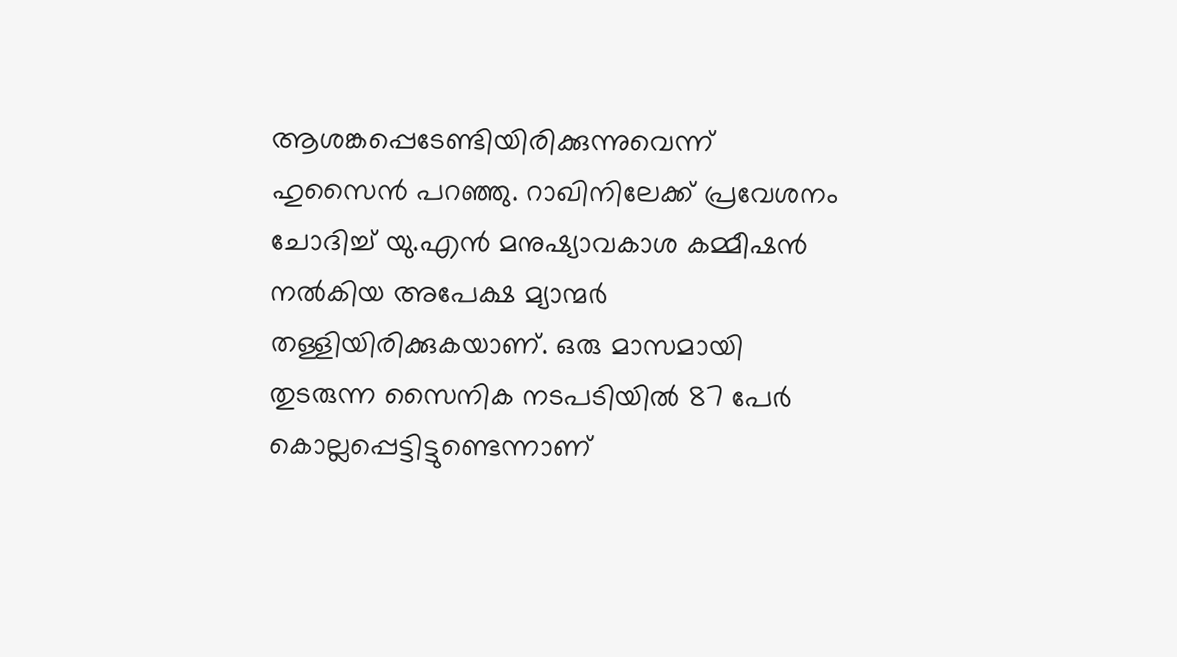ആശങ്കപ്പെടേണ്ടിയിരിക്കുന്നുവെന്ന് ഹുസൈന്‍ പറഞ്ഞു. റാഖിനിലേക്ക് പ്രവേശനം ചോദിച്ച് യു.എന്‍ മനുഷ്യാവകാശ കമ്മീഷന്‍ നല്‍കിയ അപേക്ഷ മ്യാന്മര്‍ തള്ളിയിരിക്കുകയാണ്. ഒരു മാസമായി തുടരുന്ന സൈനിക നടപടിയില്‍ 87 പേര്‍ കൊല്ലപ്പെട്ടിട്ടുണ്ടെന്നാണ്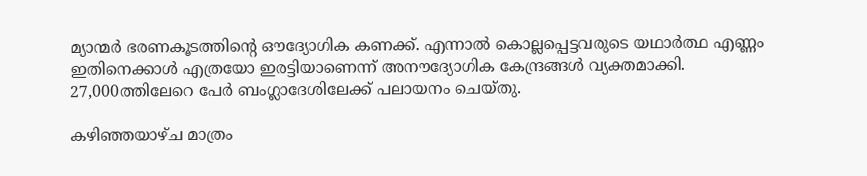മ്യാന്മര്‍ ഭരണകൂടത്തിന്റെ ഔദ്യോഗിക കണക്ക്. എന്നാല്‍ കൊല്ലപ്പെട്ടവരുടെ യഥാര്‍ത്ഥ എണ്ണം ഇതിനെക്കാള്‍ എത്രയോ ഇരട്ടിയാണെന്ന് അനൗദ്യോഗിക കേന്ദ്രങ്ങള്‍ വ്യക്തമാക്കി. 27,000ത്തിലേറെ പേര്‍ ബംഗ്ലാദേശിലേക്ക് പലായനം ചെയ്തു.

കഴിഞ്ഞയാഴ്ച മാത്രം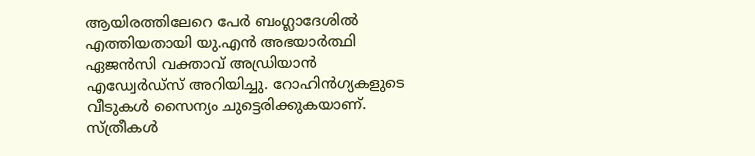ആയിരത്തിലേറെ പേര്‍ ബംഗ്ലാദേശില്‍ എത്തിയതായി യു.എന്‍ അഭയാര്‍ത്ഥി ഏജന്‍സി വക്താവ് അഡ്രിയാന്‍ എഡ്വേര്‍ഡ്‌സ് അറിയിച്ചു. റോഹിന്‍ഗ്യകളുടെ വീടുകള്‍ സൈന്യം ചുട്ടെരിക്കുകയാണ്. സ്ത്രീകള്‍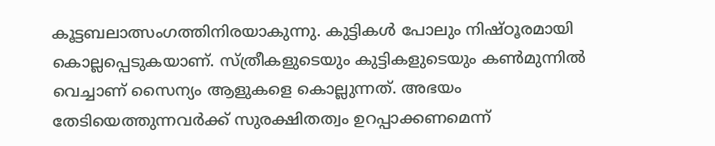കൂട്ടബലാത്സംഗത്തിനിരയാകുന്നു. കുട്ടികള്‍ പോലും നിഷ്ഠൂരമായി കൊല്ലപ്പെടുകയാണ്. സ്ത്രീകളുടെയും കുട്ടികളുടെയും കണ്‍മുന്നില്‍ വെച്ചാണ് സൈന്യം ആളുകളെ കൊല്ലുന്നത്. അഭയം തേടിയെത്തുന്നവര്‍ക്ക് സുരക്ഷിതത്വം ഉറപ്പാക്കണമെന്ന്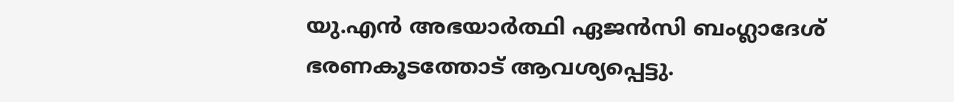യു.എന്‍ അഭയാര്‍ത്ഥി ഏജന്‍സി ബംഗ്ലാദേശ് ഭരണകൂടത്തോട് ആവശ്യപ്പെട്ടു.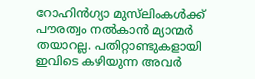റോഹിന്‍ഗ്യാ മുസ്‌ലിംകള്‍ക്ക് പൗരത്വം നല്‍കാന്‍ മ്യാന്മര്‍ തയാറല്ല. പതിറ്റാണ്ടുകളായി ഇവിടെ കഴിയുന്ന അവര്‍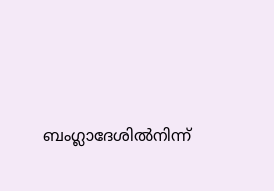ബംഗ്ലാദേശില്‍നിന്ന്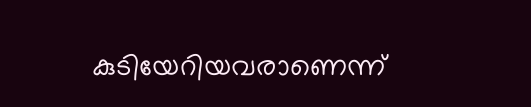കുടിയേറിയവരാണെന്ന്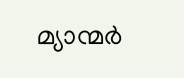മ്യാന്മര്‍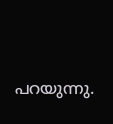പറയുന്നു.